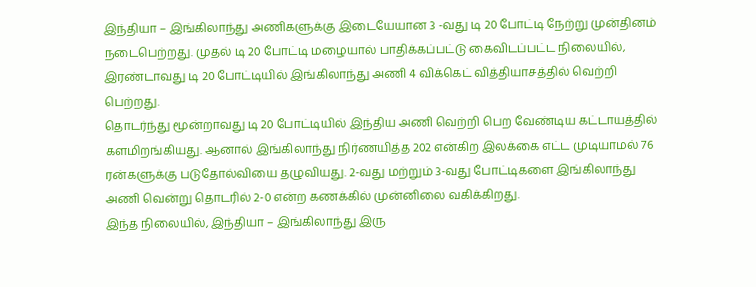இந்தியா – இங்கிலாந்து அணிகளுக்கு இடையேயான 3 -வது டி 20 போட்டி நேற்று முன்தினம் நடைபெற்றது. முதல் டி 20 போட்டி மழையால் பாதிக்கப்பட்டு கைவிடப்பட்ட நிலையில், இரண்டாவது டி 20 போட்டியில் இங்கிலாந்து அணி 4 விக்கெட் வித்தியாசத்தில் வெற்றி பெற்றது.
தொடர்ந்து மூன்றாவது டி 20 போட்டியில் இந்திய அணி வெற்றி பெற வேண்டிய கட்டாயத்தில் களமிறங்கியது. ஆனால் இங்கிலாந்து நிர்ணயித்த 202 என்கிற இலக்கை எட்ட முடியாமல் 76 ரன்களுக்கு படுதோல்வியை தழுவியது. 2-வது மற்றும் 3-வது போட்டிகளை இங்கிலாந்து அணி வென்று தொடரில் 2-0 என்ற கணக்கில் முன்னிலை வகிக்கிறது.
இந்த நிலையில், இந்தியா – இங்கிலாந்து இரு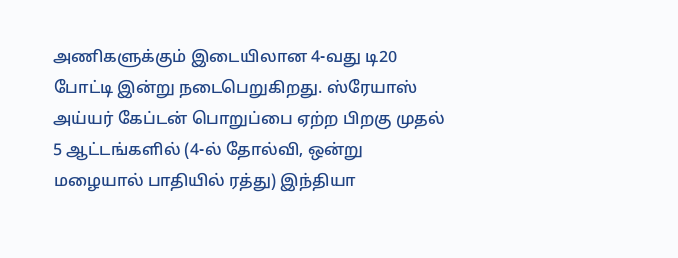அணிகளுக்கும் இடையிலான 4-வது டி20 போட்டி இன்று நடைபெறுகிறது. ஸ்ரேயாஸ் அய்யர் கேப்டன் பொறுப்பை ஏற்ற பிறகு முதல் 5 ஆட்டங்களில் (4-ல் தோல்வி, ஒன்று மழையால் பாதியில் ரத்து) இந்தியா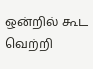ஒன்றில் கூட வெற்றி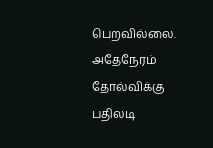பெறவில்லை. அதேநேரம் தோல்விக்கு பதிலடி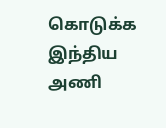கொடுக்க இந்திய அணி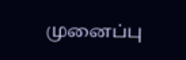முனைப்பு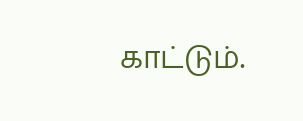காட்டும்.